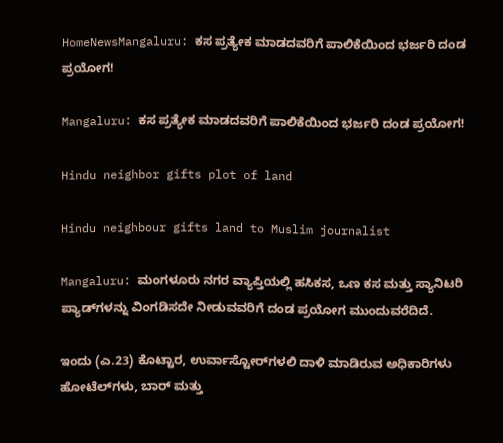HomeNewsMangaluru: ಕಸ ಪ್ರತ್ಯೇಕ ಮಾಡದವರಿಗೆ ಪಾಲಿಕೆಯಿಂದ ಭರ್ಜರಿ ದಂಡ ಪ್ರಯೋಗ!

Mangaluru: ಕಸ ಪ್ರತ್ಯೇಕ ಮಾಡದವರಿಗೆ ಪಾಲಿಕೆಯಿಂದ ಭರ್ಜರಿ ದಂಡ ಪ್ರಯೋಗ!

Hindu neighbor gifts plot of land

Hindu neighbour gifts land to Muslim journalist

Mangaluru: ಮಂಗಳೂರು ನಗರ ವ್ಯಾಪ್ತಿಯಲ್ಲಿ ಹಸಿಕಸ, ಒಣ ಕಸ ಮತ್ತು ಸ್ಯಾನಿಟರಿ ಪ್ಯಾಡ್‌ಗಳನ್ನು ವಿಂಗಡಿಸದೇ ನೀಡುವವರಿಗೆ ದಂಡ ಪ್ರಯೋಗ ಮುಂದುವರೆದಿದೆ.

ಇಂದು (ಎ.23) ಕೊಟ್ಟಾರ, ಉರ್ವಾಸ್ಟೋರ್‌ಗಳಲಿ ದಾಳಿ ಮಾಡಿರುವ ಅಧಿಕಾರಿಗಳು ಹೋಟೆಲ್‌ಗಳು, ಬಾರ್‌ ಮತ್ತು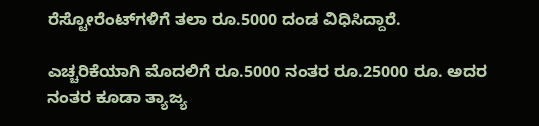ರೆಸ್ಟೋರೆಂಟ್‌ಗಳಿಗೆ ತಲಾ ರೂ.5000 ದಂಡ ವಿಧಿಸಿದ್ದಾರೆ.

ಎಚ್ಚರಿಕೆಯಾಗಿ ಮೊದಲಿಗೆ ರೂ.5000 ನಂತರ ರೂ.25000 ರೂ. ಅದರ ನಂತರ ಕೂಡಾ ತ್ಯಾಜ್ಯ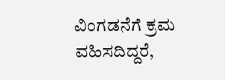ವಿಂಗಡನೆಗೆ ಕ್ರಮ ವಹಿಸದಿದ್ದರೆ,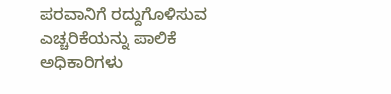ಪರವಾನಿಗೆ ರದ್ದುಗೊಳಿಸುವ ಎಚ್ಚರಿಕೆಯನ್ನು ಪಾಲಿಕೆ ಅಧಿಕಾರಿಗಳು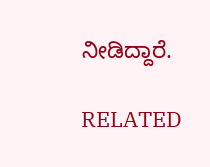ನೀಡಿದ್ದಾರೆ.

RELATED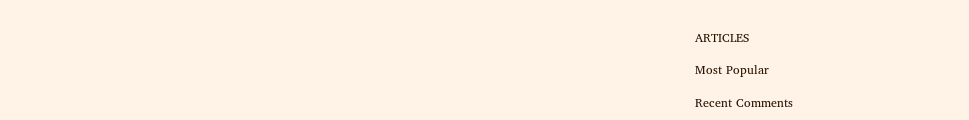ARTICLES

Most Popular

Recent Comments